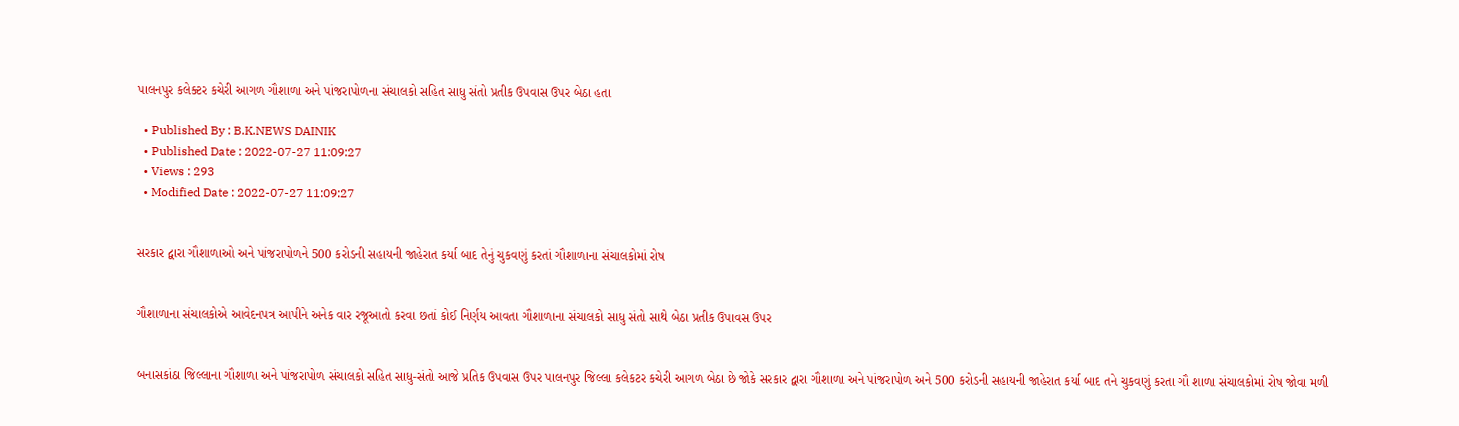પાલનપુર કલેક્ટર કચેરી આગળ ગૌશાળા અને પાંજરાપોળના સંચાલકો સહિત સાધુ સંતો પ્રતીક ઉપવાસ ઉપર બેઠા હતા

  • Published By : B.K.NEWS DAINIK
  • Published Date : 2022-07-27 11:09:27
  • Views : 293
  • Modified Date : 2022-07-27 11:09:27


સરકાર દ્વારા ગૌશાળાઓ અને પાંજરાપોળને 500 કરોડની સહાયની જાહેરાત કર્યા બાદ તેનું ચુકવણું કરતાં ગૌશાળાના સંચાલકોમાં રોષ


ગૌશાળાના સંચાલકોએ આવેદનપત્ર આપીને અનેક વાર રજૂઆતો કરવા છતાં કોઈ નિર્ણય આવતા ગૌશાળાના સંચાલકો સાધુ સંતો સાથે બેઠા પ્રતીક ઉપાવસ ઉપર


બનાસકાંઠા જિલ્લાના ગૌશાળા અને પાંજરાપોળ સંચાલકો સહિત સાધુ-સંતો આજે પ્રતિક ઉપવાસ ઉપર પાલનપુર જિલ્લા કલેકટર કચેરી આગળ બેઠા છે જોકે સરકાર દ્વારા ગૌશાળા અને પાંજરાપોળ અને 500 કરોડની સહાયની જાહેરાત કર્યા બાદ તને ચુકવણું કરતા ગૌ શાળા સંચાલકોમાં રોષ જોવા મળી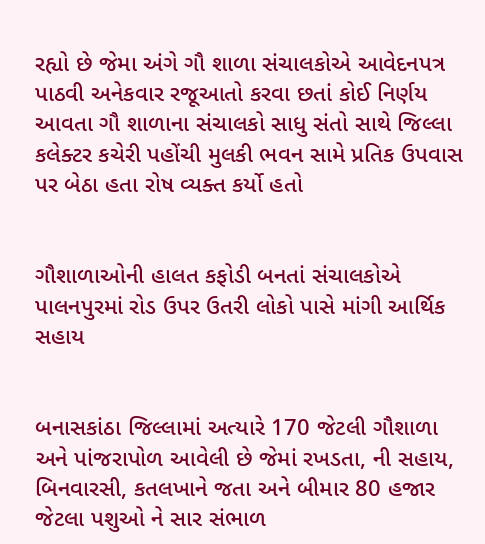રહ્યો છે જેમા અંગે ગૌ શાળા સંચાલકોએ આવેદનપત્ર પાઠવી અનેકવાર રજૂઆતો કરવા છતાં કોઈ નિર્ણય આવતા ગૌ શાળાના સંચાલકો સાધુ સંતો સાથે જિલ્લા કલેક્ટર કચેરી પહોંચી મુલકી ભવન સામે પ્રતિક ઉપવાસ પર બેઠા હતા રોષ વ્યક્ત કર્યો હતો


ગૌશાળાઓની હાલત કફોડી બનતાં સંચાલકોએ પાલનપુરમાં રોડ ઉપર ઉતરી લોકો પાસે માંગી આર્થિક સહાય


બનાસકાંઠા જિલ્લામાં અત્યારે 170 જેટલી ગૌશાળા અને પાંજરાપોળ આવેલી છે જેમાં રખડતા, ની સહાય,  બિનવારસી, કતલખાને જતા અને બીમાર 80 હજાર જેટલા પશુઓ ને સાર સંભાળ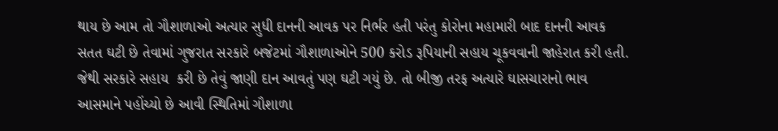થાય છે આમ તો ગૌશાળાઓ અત્યાર સુધી દાનની આવક પર નિર્ભર હતી પરંતુ કોરોના મહામારી બાદ દાનની આવક સતત ઘટી છે તેવામાં ગુજરાત સરકારે બજેટમાં ગૌશાળાઓને 500 કરોડ રૂપિયાની સહાય ચૂકવવાની જાહેરાત કરી હતી. જેથી સરકારે સહાય  કરી છે તેવું જાણી દાન આવતું પણ ઘટી ગયું છે. તો બીજી તરફ અત્યારે ઘાસચારાનો ભાવ આસમાને પહોંચ્યો છે આવી સ્થિતિમાં ગૌશાળા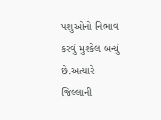પશુઓનો નિભાવ કરવું મુશ્કેલ બન્યું છે.અત્યારે જિલ્લાની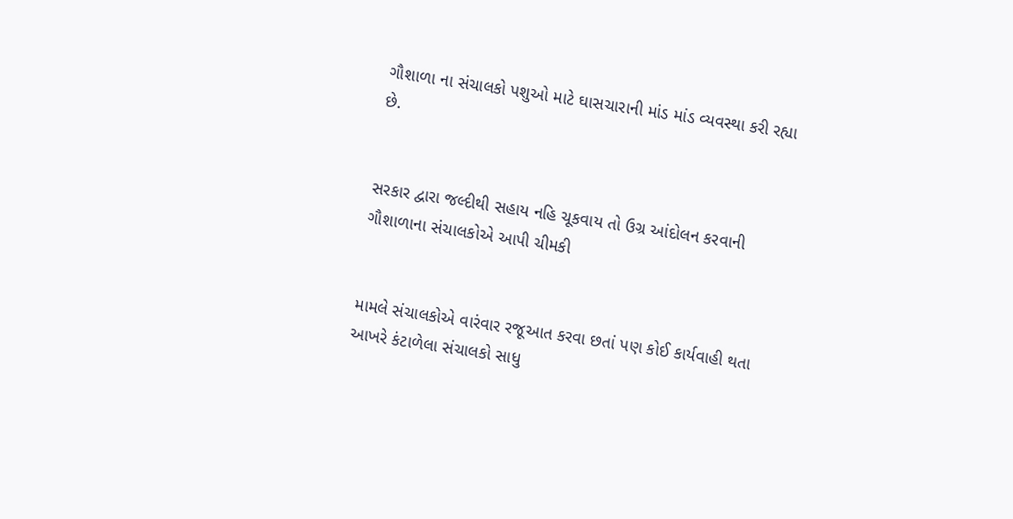ગૌશાળા ના સંચાલકો પશુઓ માટે ઘાસચારાની માંડ માંડ વ્યવસ્થા કરી રહ્યા છે.


સરકાર દ્વારા જલ્દીથી સહાય નહિ ચૂકવાય તો ઉગ્ર આંદોલન કરવાની ગૌશાળાના સંચાલકોએ આપી ચીમકી


મામલે સંચાલકોએ વારંવાર રજૂઆત કરવા છતાં પણ કોઈ કાર્યવાહી થતા આખરે કંટાળેલા સંચાલકો સાધુ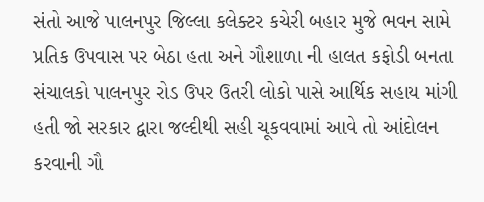સંતો આજે પાલનપુર જિલ્લા કલેક્ટર કચેરી બહાર મુજે ભવન સામે પ્રતિક ઉપવાસ પર બેઠા હતા અને ગૌશાળા ની હાલત કફોડી બનતા સંચાલકો પાલનપુર રોડ ઉપર ઉતરી લોકો પાસે આર્થિક સહાય માંગી હતી જો સરકાર દ્વારા જલ્દીથી સહી ચૂકવવામાં આવે તો આંદોલન કરવાની ગૌ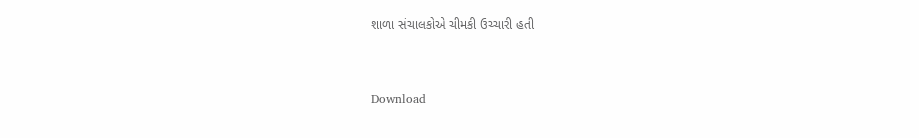શાળા સંચાલકોએ ચીમકી ઉચ્ચારી હતી


Download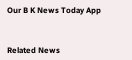Our B K News Today App



Related News